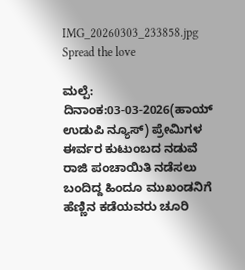IMG_20260303_233858.jpg
Spread the love

ಮಲ್ಪೆ: ದಿನಾಂಕ:03-03-2026(ಹಾಯ್ ಉಡುಪಿ ನ್ಯೂಸ್) ಪ್ರೇಮಿಗಳ ಈರ್ವರ ಕುಟುಂಬದ ನಡುವೆ ರಾಜಿ ಪಂಚಾಯಿತಿ ನಡೆಸಲು ಬಂದಿದ್ದ ಹಿಂದೂ ಮುಖಂಡನಿಗೆ ಹೆಣ್ಣಿನ ಕಡೆಯವರು ಚೂರಿ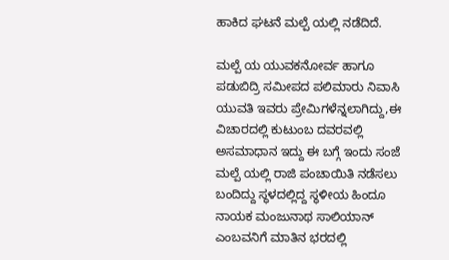ಹಾಕಿದ ಘಟನೆ ಮಲ್ಪೆ ಯಲ್ಲಿ ನಡೆದಿದೆ.

ಮಲ್ಪೆ ಯ ಯುವಕನೋರ್ವ ಹಾಗೂ ಪಡುಬಿದ್ರಿ ಸಮೀಪದ ಪಲಿಮಾರು ನಿವಾಸಿ ಯುವತಿ ಇವರು ಪ್ರೇಮಿಗಳೆನ್ನಲಾಗಿದ್ದು,ಈ ವಿಚಾರದಲ್ಲಿ ಕುಟುಂಬ ದವರವಲ್ಲಿ ಅಸಮಾಧಾನ ಇದ್ದು ಈ ಬಗ್ಗೆ ಇಂದು ಸಂಜೆ ಮಲ್ಪೆ ಯಲ್ಲಿ ರಾಜಿ ಪಂಚಾಯಿತಿ ನಡೆಸಲು ಬಂದಿದ್ದು ಸ್ಥಳದಲ್ಲಿದ್ದ ಸ್ಥಳೀಯ ಹಿಂದೂ ನಾಯಕ ಮಂಜುನಾಥ ಸಾಲಿಯಾನ್ ಎಂಬವನಿಗೆ ಮಾತಿನ ಭರದಲ್ಲಿ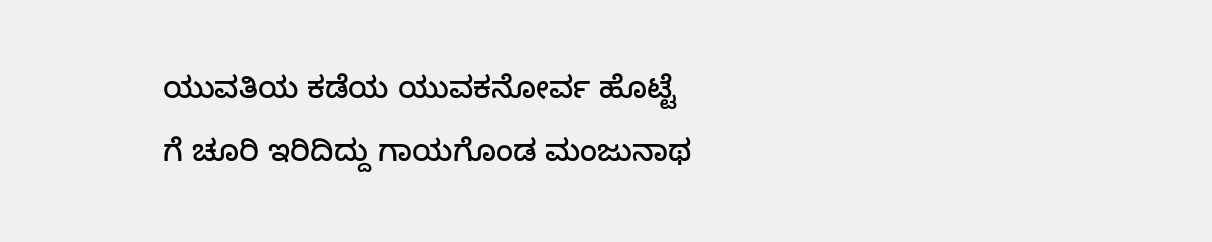ಯುವತಿಯ ಕಡೆಯ ಯುವಕನೋರ್ವ ಹೊಟ್ಟೆ ಗೆ ಚೂರಿ ಇರಿದಿದ್ದು ಗಾಯಗೊಂಡ ಮಂಜುನಾಥ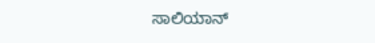ಸಾಲಿಯಾನ್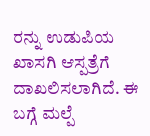ರನ್ನು ಉಡುಪಿಯ ಖಾಸಗಿ ಆಸ್ಪತ್ರೆಗೆ ದಾಖಲಿಸಲಾಗಿದೆ. ಈ ಬಗ್ಗೆ ಮಲ್ಪೆ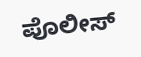ಪೊಲೀಸ್‌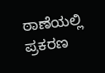ಠಾಣೆಯಲ್ಲಿ ಪ್ರಕರಣ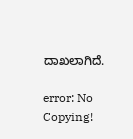ದಾಖಲಾಗಿದೆ.

error: No Copying!